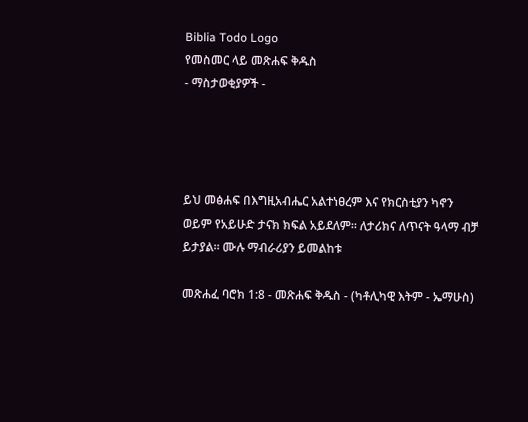Biblia Todo Logo
የመስመር ላይ መጽሐፍ ቅዱስ
- ማስታወቂያዎች -




ይህ መፅሐፍ በእግዚአብሔር አልተነፀረም እና የክርስቲያን ካኖን ወይም የአይሁድ ታናክ ክፍል አይደለም። ለታሪክና ለጥናት ዓላማ ብቻ ይታያል። ሙሉ ማብራሪያን ይመልከቱ

መጽሐፈ ባሮክ 1:8 - መጽሐፍ ቅዱስ - (ካቶሊካዊ እትም - ኤማሁስ)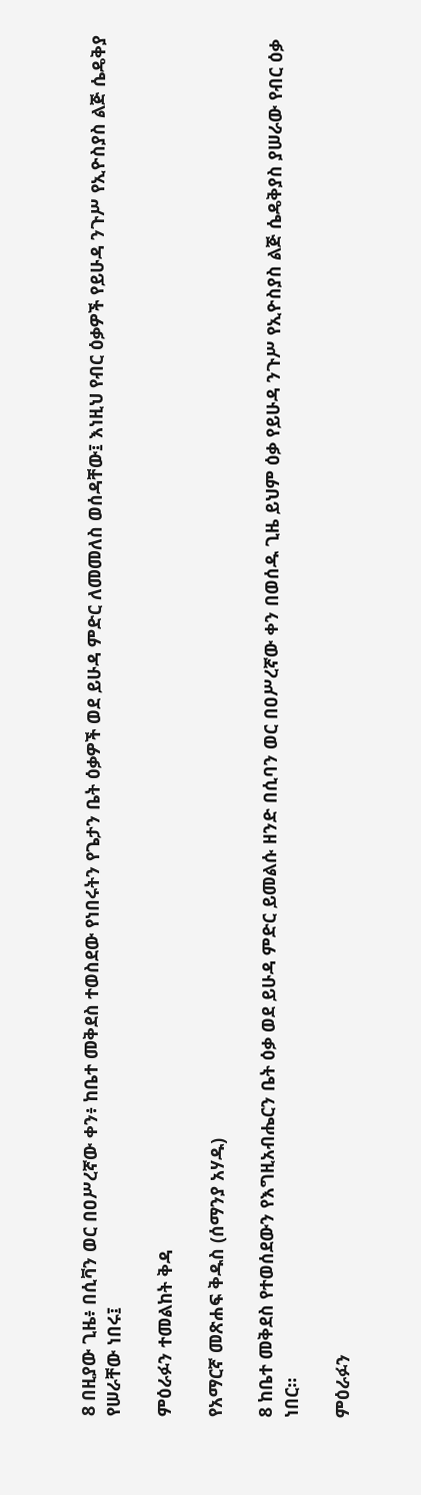8 በዚያው ጊዜ፥ በሲቫን ወር በዐሥረኛው ቀን፥ ከቤተ መቅደስ ተወስደው የነበሩትን የጌታን ቤት ዕቃዎች ወደ ይሁዳ ምድር ለመመለስ ወሰዳቸው፤ እነዚህ የብር ዕቃዎች የይሁዳ ንጉሥ የኢዮስያስ ልጅ ሴዴቅያ የሠራቸው ነበሩ፤

ምዕራፉን ተመልከት ቅዳ

የአማርኛ መጽሐፍ ቅዱስ (ሰማንያ አሃዱ)

8 ከቤተ መቅደስ የተወሰደውን የእግዚአብሔርን ቤት ዕቃ ወደ ይሁዳ ምድር ይመልሱ ዘንድ በሲባን ወር በዐሥረኛው ቀን በወሰዱ ጊዜ ይህም ዕቃ የይሁዳ ንጉሥ የኢዮስያስ ልጅ ሴዴቅያስ ያሠራው የብር ዕቃ ነበር።

ምዕራፉን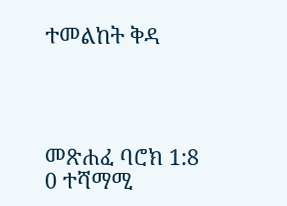ተመልከት ቅዳ




መጽሐፈ ባሮክ 1:8
0 ተሻማሚ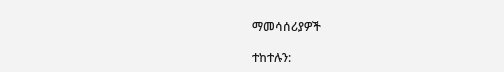ማመሳሰሪያዎች

ተከተሉን: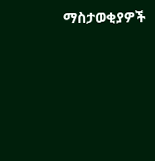ማስታወቂያዎች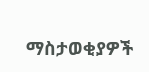ማስታወቂያዎች